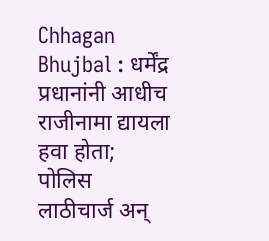Chhagan Bhujbal : धर्मेंद्र प्रधानांनी आधीच राजीनामा द्यायला हवा होता; पोलिस लाठीचार्ज अन्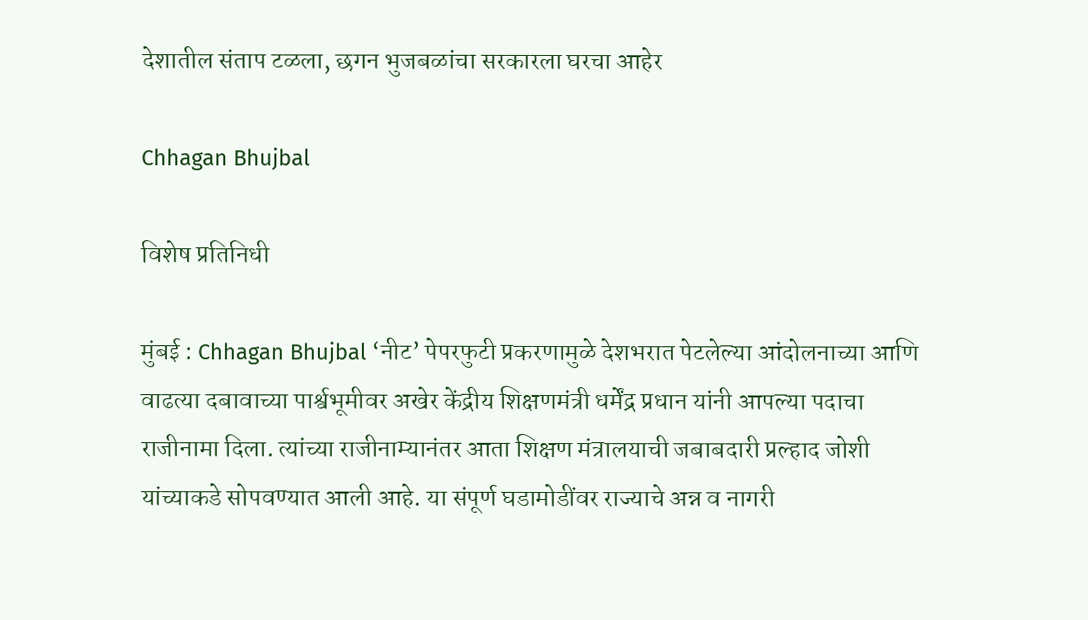देशातील संताप टळला, छगन भुजबळांचा सरकारला घरचा आहेर

Chhagan Bhujbal

विशेष प्रतिनिधी

मुंबई : Chhagan Bhujbal ‘नीट’ पेपरफुटी प्रकरणामुळे देशभरात पेटलेल्या आंदोलनाच्या आणि वाढत्या दबावाच्या पार्श्वभूमीवर अखेर केंद्रीय शिक्षणमंत्री धर्मेंद्र प्रधान यांनी आपल्या पदाचा राजीनामा दिला. त्यांच्या राजीनाम्यानंतर आता शिक्षण मंत्रालयाची जबाबदारी प्रल्हाद जोशी यांच्याकडे सोपवण्यात आली आहे. या संपूर्ण घडामोडींवर राज्याचे अन्न व नागरी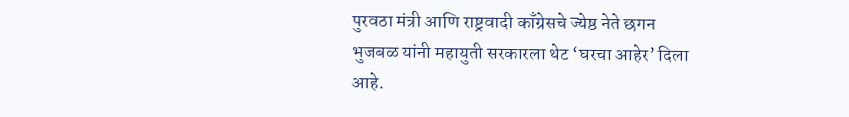पुरवठा मंत्री आणि राष्ट्रवादी काँग्रेसचे ज्येष्ठ नेते छगन भुजबळ यांनी महायुती सरकारला थेट ‘घरचा आहेर’ दिला आहे.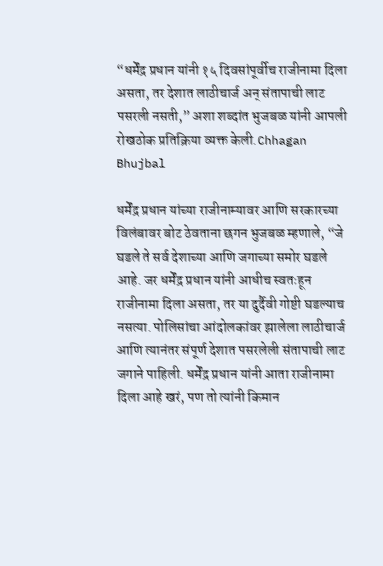“धर्मेंद्र प्रधान यांनी १५ दिवसांपूर्वीच राजीनामा दिला असता, तर देशात लाठीचार्ज अन् संतापाची लाट पसरली नसती,” अशा शब्दांत भुजबळ यांनी आपली रोखठोक प्रतिक्रिया व्यक्त केली.Chhagan Bhujbal

धर्मेंद्र प्रधान यांच्या राजीनाम्यावर आणि सरकारच्या विलंबावर बोट ठेवताना छगन भुजबळ म्हणाले, “जे घडले ते सर्व देशाच्या आणि जगाच्या समोर घडले आहे. जर धर्मेंद्र प्रधान यांनी आधीच स्वतःहून राजीनामा दिला असता, तर या दुर्दैवी गोष्टी घडल्याच नसत्या. पोलिसांचा आंदोलकांवर झालेला लाठीचार्ज आणि त्यानंतर संपूर्ण देशात पसरलेली संतापाची लाट जगाने पाहिली. धर्मेंद्र प्रधान यांनी आता राजीनामा दिला आहे खरं, पण तो त्यांनी किमान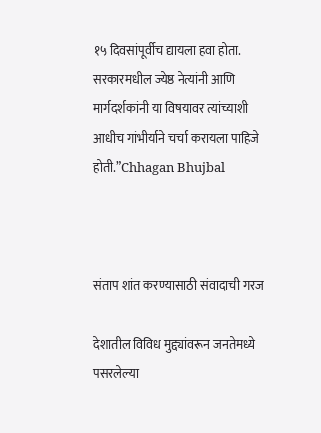१५ दिवसांपूर्वीच द्यायला हवा होता. सरकारमधील ज्येष्ठ नेत्यांनी आणि मार्गदर्शकांनी या विषयावर त्यांच्याशी आधीच गांभीर्याने चर्चा करायला पाहिजे होती.”Chhagan Bhujbal



संताप शांत करण्यासाठी संवादाची गरज

देशातील विविध मुद्द्यांवरून जनतेमध्ये पसरलेल्या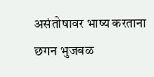असंतोषावर भाष्य करताना छगन भुजबळ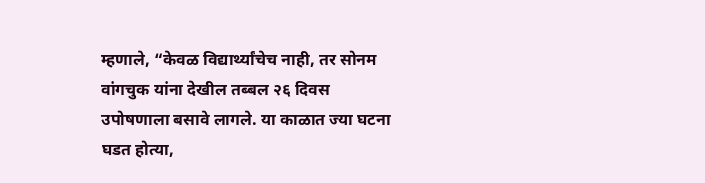म्हणाले, “केवळ विद्यार्थ्यांचेच नाही, तर सोनम वांगचुक यांना देखील तब्बल २६ दिवस उपोषणाला बसावे लागले. या काळात ज्या घटना घडत होत्या,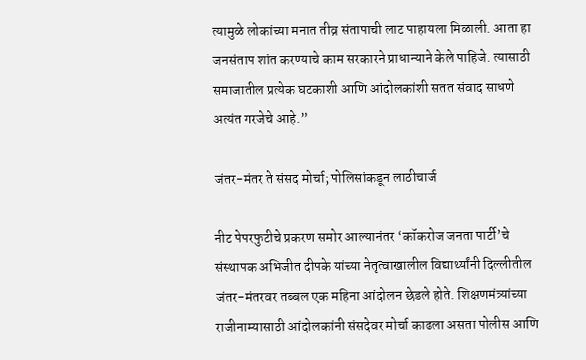त्यामुळे लोकांच्या मनात तीव्र संतापाची लाट पाहायला मिळाली. आता हा जनसंताप शांत करण्याचे काम सरकारने प्राधान्याने केले पाहिजे. त्यासाठी समाजातील प्रत्येक घटकाशी आणि आंदोलकांशी सतत संवाद साधणे अत्यंत गरजेचे आहे.”

जंतर-मंतर ते संसद मोर्चा; पोलिसांकडून लाठीचार्ज

नीट पेपरफुटीचे प्रकरण समोर आल्यानंतर ‘कॉकरोज जनता पार्टी’चे संस्थापक अभिजीत दीपके यांच्या नेतृत्वाखालील विद्यार्थ्यांनी दिल्लीतील जंतर-मंतरवर तब्बल एक महिना आंदोलन छेडले होते. शिक्षणमंत्र्यांच्या राजीनाम्यासाठी आंदोलकांनी संसदेवर मोर्चा काढला असता पोलीस आणि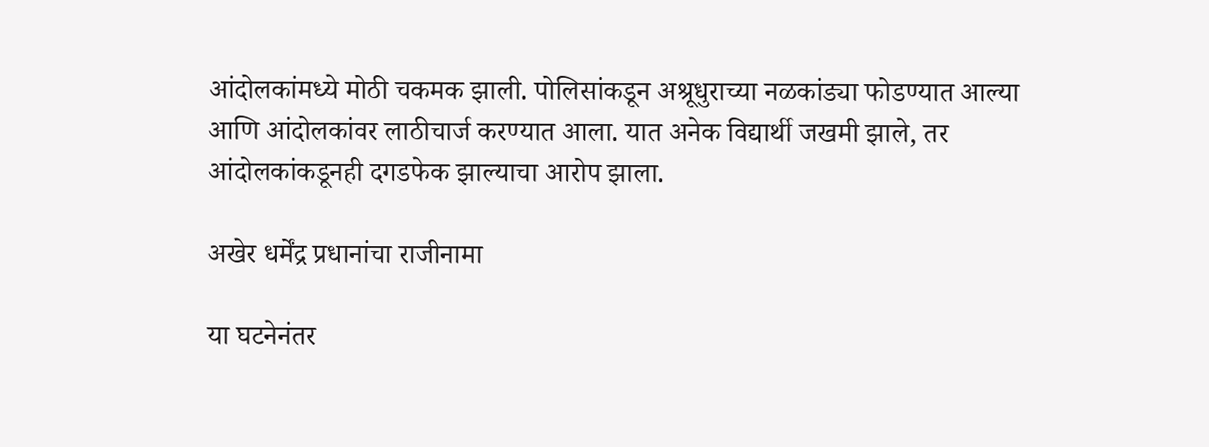आंदोलकांमध्ये मोठी चकमक झाली. पोलिसांकडून अश्रूधुराच्या नळकांड्या फोडण्यात आल्या आणि आंदोलकांवर लाठीचार्ज करण्यात आला. यात अनेक विद्यार्थी जखमी झाले, तर आंदोलकांकडूनही दगडफेक झाल्याचा आरोप झाला.

अखेर धर्मेंद्र प्रधानांचा राजीनामा

या घटनेनंतर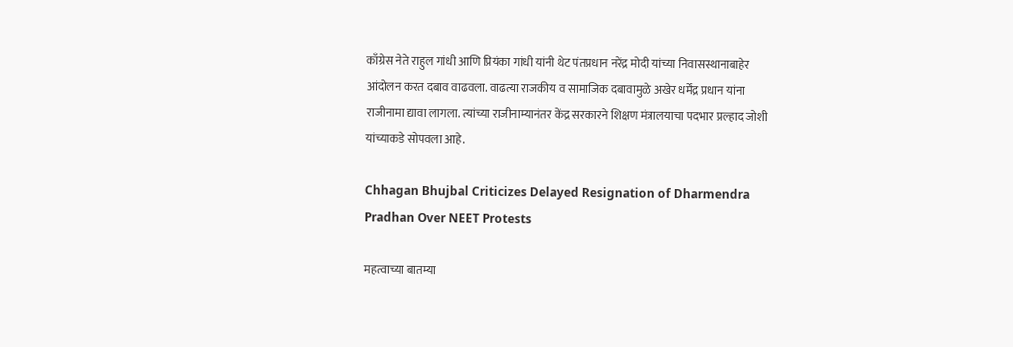काँग्रेस नेते राहुल गांधी आणि प्रियंका गांधी यांनी थेट पंतप्रधान नरेंद्र मोदी यांच्या निवासस्थानाबाहेर आंदोलन करत दबाव वाढवला. वाढत्या राजकीय व सामाजिक दबावामुळे अखेर धर्मेंद्र प्रधान यांना राजीनामा द्यावा लागला. त्यांच्या राजीनाम्यानंतर केंद्र सरकारने शिक्षण मंत्रालयाचा पदभार प्रल्हाद जोशी यांच्याकडे सोपवला आहे.

Chhagan Bhujbal Criticizes Delayed Resignation of Dharmendra Pradhan Over NEET Protests

महत्वाच्या बातम्या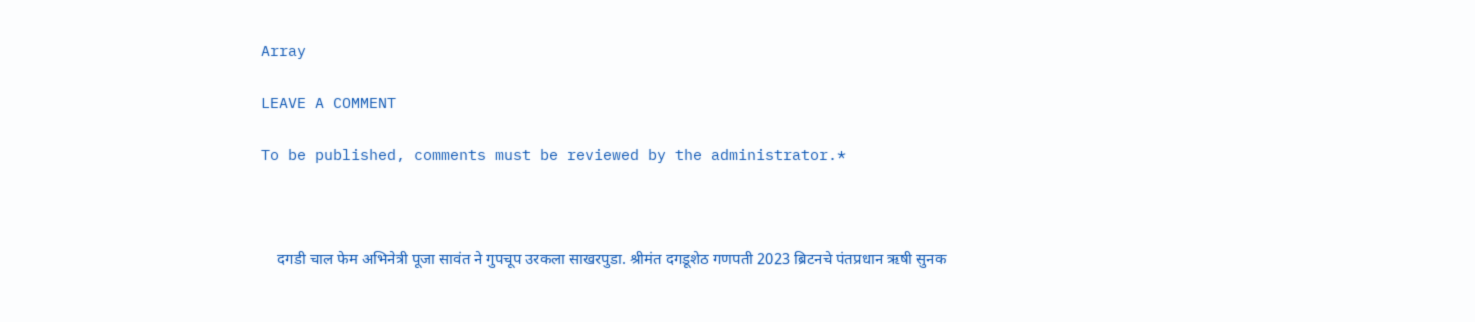Array

LEAVE A COMMENT

To be published, comments must be reviewed by the administrator.*



    दगडी चाल फेम अभिनेत्री पूजा सावंत ने गुपचूप उरकला साखरपुडा. श्रीमंत दगडूशेठ गणपती 2023 ब्रिटनचे पंतप्रधान ऋषी सुनक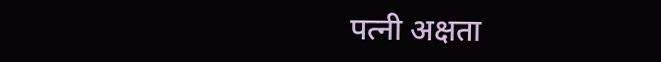पत्नी अक्षता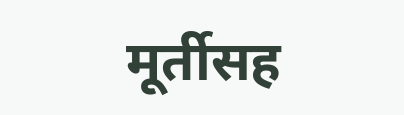मूर्तीसह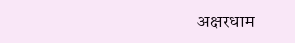अक्षरधाम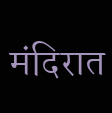मंदिरात